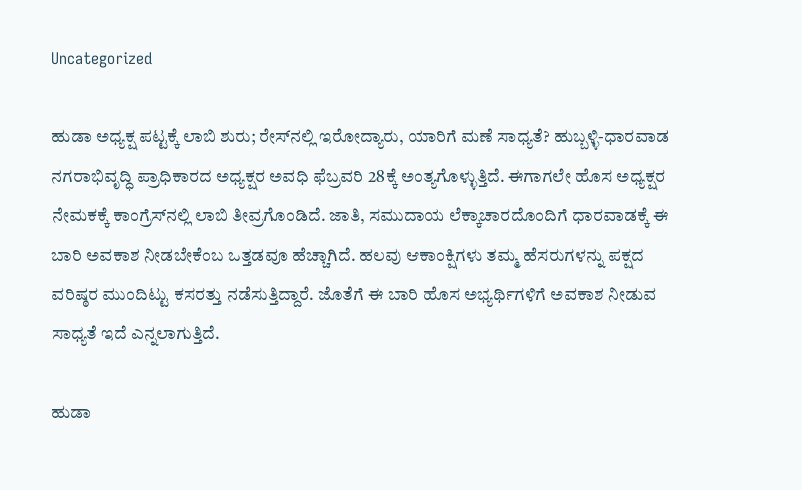Uncategorized

ಹುಡಾ ಅಧ್ಯಕ್ಷ ಪಟ್ಟಕ್ಕೆ ಲಾಬಿ ಶುರು; ರೇಸ್‌ನಲ್ಲಿ ಇರೋದ್ಯಾರು, ಯಾರಿಗೆ ಮಣೆ ಸಾಧ್ಯತೆ? ಹುಬ್ಬಳ್ಳಿ-ಧಾರವಾಡ ನಗರಾಭಿವೃದ್ಧಿ ಪ್ರಾಧಿಕಾರದ ಅಧ್ಯಕ್ಷರ ಅವಧಿ ಫೆಬ್ರವರಿ 28ಕ್ಕೆ ಅಂತ್ಯಗೊಳ್ಳುತ್ತಿದೆ. ಈಗಾಗಲೇ ಹೊಸ ಅಧ್ಯಕ್ಷರ ನೇಮಕಕ್ಕೆ ಕಾಂಗ್ರೆಸ್‌ನಲ್ಲಿ ಲಾಬಿ ತೀವ್ರಗೊಂಡಿದೆ. ಜಾತಿ, ಸಮುದಾಯ ಲೆಕ್ಕಾಚಾರದೊಂದಿಗೆ ಧಾರವಾಡಕ್ಕೆ ಈ ಬಾರಿ ಅವಕಾಶ ನೀಡಬೇಕೆಂಬ ಒತ್ತಡವೂ ಹೆಚ್ಚಾಗಿದೆ. ಹಲವು ಆಕಾಂಕ್ಷಿಗಳು ತಮ್ಮ ಹೆಸರುಗಳನ್ನು ಪಕ್ಷದ ವರಿಷ್ಠರ ಮುಂದಿಟ್ಟು ಕಸರತ್ತು ನಡೆಸುತ್ತಿದ್ದಾರೆ. ಜೊತೆಗೆ ಈ ಬಾರಿ ಹೊಸ ಅಭ್ಯರ್ಥಿಗಳಿಗೆ ಅವಕಾಶ ನೀಡುವ ಸಾಧ್ಯತೆ ಇದೆ ಎನ್ನಲಾಗುತ್ತಿದೆ.

ಹುಡಾ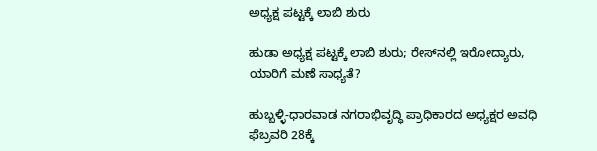ಅಧ್ಯಕ್ಷ ಪಟ್ಟಕ್ಕೆ ಲಾಬಿ ಶುರು

ಹುಡಾ ಅಧ್ಯಕ್ಷ ಪಟ್ಟಕ್ಕೆ ಲಾಬಿ ಶುರು; ರೇಸ್‌ನಲ್ಲಿ ಇರೋದ್ಯಾರು, ಯಾರಿಗೆ ಮಣೆ ಸಾಧ್ಯತೆ?

ಹುಬ್ಬಳ್ಳಿ-ಧಾರವಾಡ ನಗರಾಭಿವೃದ್ಧಿ ಪ್ರಾಧಿಕಾರದ ಅಧ್ಯಕ್ಷರ ಅವಧಿ ಫೆಬ್ರವರಿ 28ಕ್ಕೆ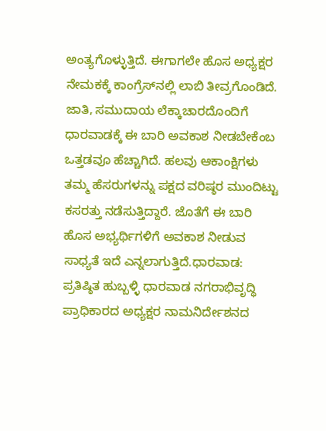ಅಂತ್ಯಗೊಳ್ಳುತ್ತಿದೆ. ಈಗಾಗಲೇ ಹೊಸ ಅಧ್ಯಕ್ಷರ ನೇಮಕಕ್ಕೆ ಕಾಂಗ್ರೆಸ್‌ನಲ್ಲಿ ಲಾಬಿ ತೀವ್ರಗೊಂಡಿದೆ. ಜಾತಿ, ಸಮುದಾಯ ಲೆಕ್ಕಾಚಾರದೊಂದಿಗೆ ಧಾರವಾಡಕ್ಕೆ ಈ ಬಾರಿ ಅವಕಾಶ ನೀಡಬೇಕೆಂಬ ಒತ್ತಡವೂ ಹೆಚ್ಚಾಗಿದೆ. ಹಲವು ಆಕಾಂಕ್ಷಿಗಳು ತಮ್ಮ ಹೆಸರುಗಳನ್ನು ಪಕ್ಷದ ವರಿಷ್ಠರ ಮುಂದಿಟ್ಟು ಕಸರತ್ತು ನಡೆಸುತ್ತಿದ್ದಾರೆ. ಜೊತೆಗೆ ಈ ಬಾರಿ ಹೊಸ ಅಭ್ಯರ್ಥಿಗಳಿಗೆ ಅವಕಾಶ ನೀಡುವ ಸಾಧ್ಯತೆ ಇದೆ ಎನ್ನಲಾಗುತ್ತಿದೆ.ಧಾರವಾಡ: ಪ್ರತಿಷ್ಠಿತ ಹುಬ್ಬಳ್ಳಿ ಧಾರವಾಡ ನಗರಾಭಿವೃದ್ಧಿ ಪ್ರಾಧಿಕಾರದ ಅಧ್ಯಕ್ಷರ ನಾಮನಿರ್ದೇಶನದ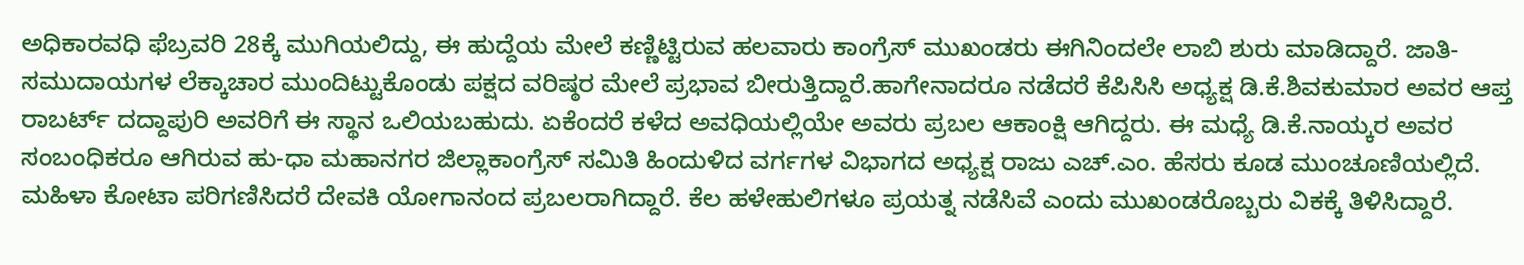ಅಧಿಕಾರವಧಿ ಫೆಬ್ರವರಿ 28ಕ್ಕೆ ಮುಗಿಯಲಿದ್ದು, ಈ ಹುದ್ದೆಯ ಮೇಲೆ ಕಣ್ಣಿಟ್ಟಿರುವ ಹಲವಾರು ಕಾಂಗ್ರೆಸ್‌ ಮುಖಂಡರು ಈಗಿನಿಂದಲೇ ಲಾಬಿ ಶುರು ಮಾಡಿದ್ದಾರೆ. ಜಾತಿ- ಸಮುದಾಯಗಳ ಲೆಕ್ಕಾಚಾರ ಮುಂದಿಟ್ಟುಕೊಂಡು ಪಕ್ಷದ ವರಿಷ್ಠರ ಮೇಲೆ ಪ್ರಭಾವ ಬೀರುತ್ತಿದ್ದಾರೆ.ಹಾಗೇನಾದರೂ ನಡೆದರೆ ಕೆಪಿಸಿಸಿ ಅಧ್ಯಕ್ಷ ಡಿ.ಕೆ.ಶಿವಕುಮಾರ ಅವರ ಆಪ್ತ ರಾಬರ್ಟ್‌ ದದ್ದಾಪುರಿ ಅವರಿಗೆ ಈ ಸ್ಥಾನ ಒಲಿಯಬಹುದು. ಏಕೆಂದರೆ ಕಳೆದ ಅವಧಿಯಲ್ಲಿಯೇ ಅವರು ಪ್ರಬಲ ಆಕಾಂಕ್ಷಿ ಆಗಿದ್ದರು. ಈ ಮಧ್ಯೆ ಡಿ.ಕೆ.ನಾಯ್ಕರ ಅವರ ಸಂಬಂಧಿಕರೂ ಆಗಿರುವ ಹು-ಧಾ ಮಹಾನಗರ ಜಿಲ್ಲಾಕಾಂಗ್ರೆಸ್‌ ಸಮಿತಿ ಹಿಂದುಳಿದ ವರ್ಗಗಳ ವಿಭಾಗದ ಅಧ್ಯಕ್ಷ ರಾಜು ಎಚ್‌.ಎಂ. ಹೆಸರು ಕೂಡ ಮುಂಚೂಣಿಯಲ್ಲಿದೆ. ಮಹಿಳಾ ಕೋಟಾ ಪರಿಗಣಿಸಿದರೆ ದೇವಕಿ ಯೋಗಾನಂದ ಪ್ರಬಲರಾಗಿದ್ದಾರೆ. ಕೆಲ ಹಳೇಹುಲಿಗಳೂ ಪ್ರಯತ್ನ ನಡೆಸಿವೆ ಎಂದು ಮುಖಂಡರೊಬ್ಬರು ವಿಕಕ್ಕೆ ತಿಳಿಸಿದ್ದಾರೆ.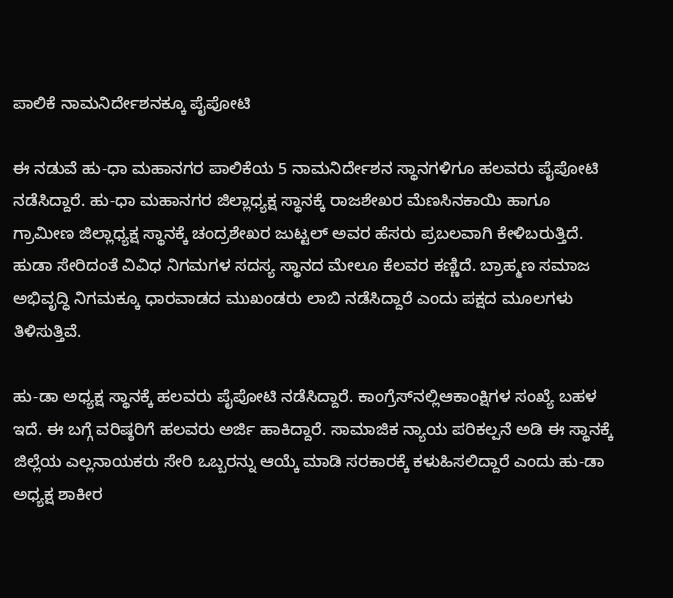ಪಾಲಿಕೆ ನಾಮನಿರ್ದೇಶನಕ್ಕೂ ಪೈಪೋಟಿ

ಈ ನಡುವೆ ಹು-ಧಾ ಮಹಾನಗರ ಪಾಲಿಕೆಯ 5 ನಾಮನಿರ್ದೇಶನ ಸ್ಥಾನಗಳಿಗೂ ಹಲವರು ಪೈಪೋಟಿ ನಡೆಸಿದ್ದಾರೆ. ಹು-ಧಾ ಮಹಾನಗರ ಜಿಲ್ಲಾಧ್ಯಕ್ಷ ಸ್ಥಾನಕ್ಕೆ ರಾಜಶೇಖರ ಮೆಣಸಿನಕಾಯಿ ಹಾಗೂ ಗ್ರಾಮೀಣ ಜಿಲ್ಲಾಧ್ಯಕ್ಷ ಸ್ಥಾನಕ್ಕೆ ಚಂದ್ರಶೇಖರ ಜುಟ್ಟಲ್‌ ಅವರ ಹೆಸರು ಪ್ರಬಲವಾಗಿ ಕೇಳಿಬರುತ್ತಿದೆ. ಹುಡಾ ಸೇರಿದಂತೆ ವಿವಿಧ ನಿಗಮಗಳ ಸದಸ್ಯ ಸ್ಥಾನದ ಮೇಲೂ ಕೆಲವರ ಕಣ್ಣಿದೆ. ಬ್ರಾಹ್ಮಣ ಸಮಾಜ ಅಭಿವೃದ್ಧಿ ನಿಗಮಕ್ಕೂ ಧಾರವಾಡದ ಮುಖಂಡರು ಲಾಬಿ ನಡೆಸಿದ್ದಾರೆ ಎಂದು ಪಕ್ಷದ ಮೂಲಗಳು ತಿಳಿಸುತ್ತಿವೆ.

ಹು-ಡಾ ಅಧ್ಯಕ್ಷ ಸ್ಥಾನಕ್ಕೆ ಹಲವರು ಪೈಪೋಟಿ ನಡೆಸಿದ್ದಾರೆ. ಕಾಂಗ್ರೆಸ್‌ನಲ್ಲಿಆಕಾಂಕ್ಷಿಗಳ ಸಂಖ್ಯೆ ಬಹಳ ಇದೆ. ಈ ಬಗ್ಗೆ ವರಿಷ್ಠರಿಗೆ ಹಲವರು ಅರ್ಜಿ ಹಾಕಿದ್ದಾರೆ. ಸಾಮಾಜಿಕ ನ್ಯಾಯ ಪರಿಕಲ್ಪನೆ ಅಡಿ ಈ ಸ್ಥಾನಕ್ಕೆ ಜಿಲ್ಲೆಯ ಎಲ್ಲನಾಯಕರು ಸೇರಿ ಒಬ್ಬರನ್ನು ಆಯ್ಕೆ ಮಾಡಿ ಸರಕಾರಕ್ಕೆ ಕಳುಹಿಸಲಿದ್ದಾರೆ ಎಂದು ಹು-ಡಾ ಅಧ್ಯಕ್ಷ ಶಾಕೀರ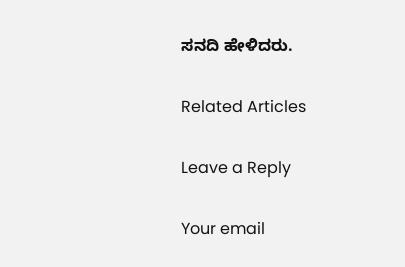ಸನದಿ ಹೇಳಿದರು.

Related Articles

Leave a Reply

Your email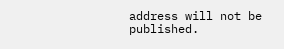address will not be published.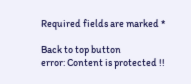Required fields are marked *

Back to top button
error: Content is protected !!